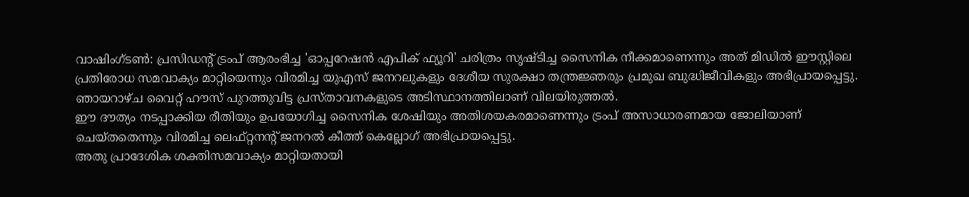വാഷിംഗ്ടൺ: പ്രസിഡന്റ് ട്രംപ് ആരംഭിച്ച 'ഓപ്പറേഷൻ എപിക് ഫ്യൂറി' ചരിത്രം സൃഷ്ടിച്ച സൈനിക നീക്കമാണെന്നും അത് മിഡിൽ ഈസ്റ്റിലെ പ്രതിരോധ സമവാക്യം മാറ്റിയെന്നും വിരമിച്ച യുഎസ് ജനറലുകളും ദേശീയ സുരക്ഷാ തന്ത്രജ്ഞരും പ്രമുഖ ബുദ്ധിജീവികളും അഭിപ്രായപ്പെട്ടു. ഞായറാഴ്ച വൈറ്റ് ഹൗസ് പുറത്തുവിട്ട പ്രസ്താവനകളുടെ അടിസ്ഥാനത്തിലാണ് വിലയിരുത്തൽ.
ഈ ദൗത്യം നടപ്പാക്കിയ രീതിയും ഉപയോഗിച്ച സൈനിക ശേഷിയും അതിശയകരമാണെന്നും ട്രംപ് അസാധാരണമായ ജോലിയാണ് ചെയ്തതെന്നും വിരമിച്ച ലെഫ്റ്റനന്റ് ജനറൽ കീത്ത് കെല്ലോഗ് അഭിപ്രായപ്പെട്ടു.
അതു പ്രാദേശിക ശക്തിസമവാക്യം മാറ്റിയതായി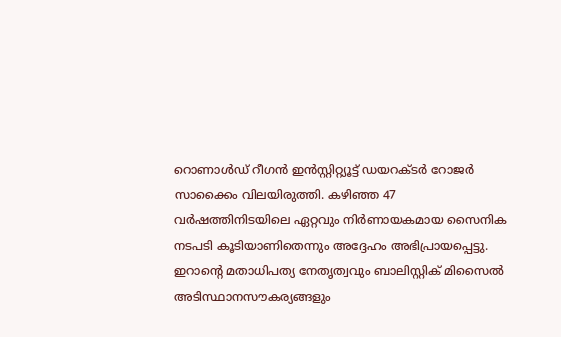റൊണാൾഡ് റീഗൻ ഇൻസ്റ്റിറ്റ്യൂട്ട് ഡയറക്ടർ റോജർ സാക്കൈം വിലയിരുത്തി. കഴിഞ്ഞ 47 വർഷത്തിനിടയിലെ ഏറ്റവും നിർണായകമായ സൈനിക നടപടി കൂടിയാണിതെന്നും അദ്ദേഹം അഭിപ്രായപ്പെട്ടു.
ഇറാന്റെ മതാധിപത്യ നേതൃത്വവും ബാലിസ്റ്റിക് മിസൈൽ അടിസ്ഥാനസൗകര്യങ്ങളും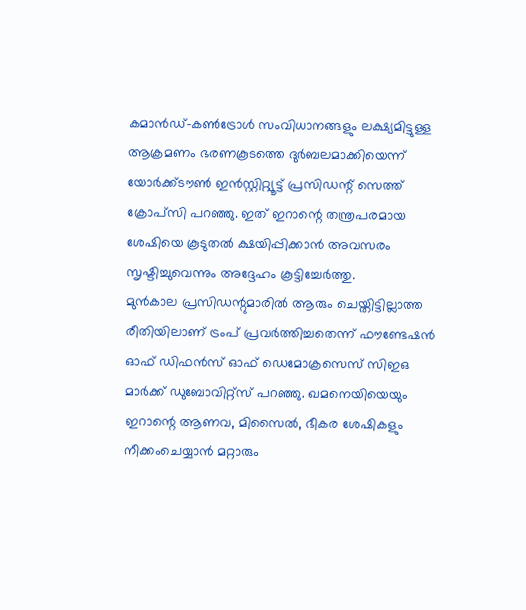കമാൻഡ്-കൺട്രോൾ സംവിധാനങ്ങളും ലക്ഷ്യമിട്ടുള്ള ആക്രമണം ഭരണകൂടത്തെ ദുർബലമാക്കിയെന്ന് യോർക്ക്ടൗൺ ഇൻസ്റ്റിറ്റ്യൂട്ട് പ്രസിഡന്റ് സെത്ത് ക്രോപ്സി പറഞ്ഞു. ഇത് ഇറാന്റെ തന്ത്രപരമായ ശേഷിയെ കൂടുതൽ ക്ഷയിപ്പിക്കാൻ അവസരം സൃഷ്ടിച്ചുവെന്നും അദ്ദേഹം കൂട്ടിച്ചേർത്തു.
മുൻകാല പ്രസിഡന്റുമാരിൽ ആരും ചെയ്തിട്ടില്ലാത്ത രീതിയിലാണ് ട്രംപ് പ്രവർത്തിച്ചതെന്ന് ഫൗണ്ടേഷൻ ഓഫ് ഡിഫൻസ് ഓഫ് ഡെമോക്രസെസ് സിഇഒ മാർക്ക് ഡുബോവിറ്റ്സ് പറഞ്ഞു. ഖമനെയിയെയും ഇറാന്റെ ആണവ, മിസൈൽ, ഭീകര ശേഷികളും നീക്കംചെയ്യാൻ മറ്റാരും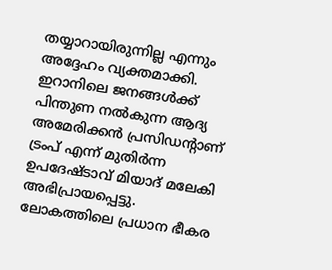തയ്യാറായിരുന്നില്ല എന്നും അദ്ദേഹം വ്യക്തമാക്കി.
ഇറാനിലെ ജനങ്ങൾക്ക് പിന്തുണ നൽകുന്ന ആദ്യ അമേരിക്കൻ പ്രസിഡന്റാണ് ട്രംപ് എന്ന് മുതിർന്ന ഉപദേഷ്ടാവ് മിയാദ് മലേകി അഭിപ്രായപ്പെട്ടു.
ലോകത്തിലെ പ്രധാന ഭീകര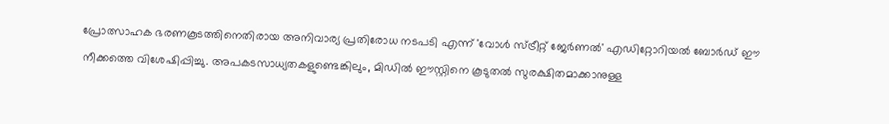പ്രോത്സാഹക ഭരണകൂടത്തിനെതിരായ അനിവാര്യ പ്രതിരോധ നടപടി എന്ന് 'വോൾ സ്ട്രീറ്റ് ജേർണൽ' എഡിറ്റോറിയൽ ബോർഡ് ഈ നീക്കത്തെ വിശേഷിപ്പിച്ചു. അപകടസാധ്യതകളുണ്ടെങ്കിലും, മിഡിൽ ഈസ്റ്റിനെ കൂടുതൽ സുരക്ഷിതമാക്കാനുള്ള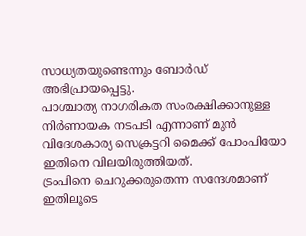സാധ്യതയുണ്ടെന്നും ബോർഡ് അഭിപ്രായപ്പെട്ടു.
പാശ്ചാത്യ നാഗരികത സംരക്ഷിക്കാനുള്ള നിർണായക നടപടി എന്നാണ് മുൻ വിദേശകാര്യ സെക്രട്ടറി മൈക്ക് പോംപിയോ ഇതിനെ വിലയിരുത്തിയത്.
ട്രംപിനെ ചെറുക്കരുതെന്ന സന്ദേശമാണ് ഇതിലൂടെ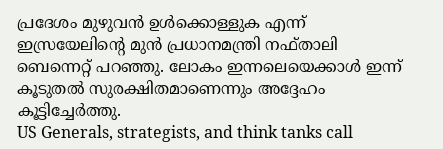പ്രദേശം മുഴുവൻ ഉൾക്കൊള്ളുക എന്ന് ഇസ്രയേലിന്റെ മുൻ പ്രധാനമന്ത്രി നഫ്താലി ബെന്നെറ്റ് പറഞ്ഞു. ലോകം ഇന്നലെയെക്കാൾ ഇന്ന് കൂടുതൽ സുരക്ഷിതമാണെന്നും അദ്ദേഹം കൂട്ടിച്ചേർത്തു.
US Generals, strategists, and think tanks call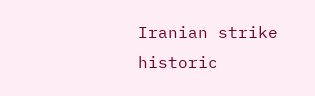Iranian strike historic